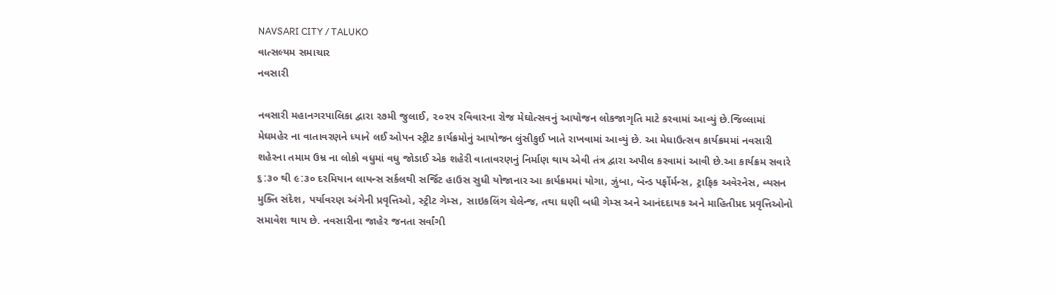NAVSARI CITY / TALUKO
વાત્સલ્યમ સમાચાર
નવસારી

નવસારી મહાનગરપાલિકા દ્વારા ૨૭મી જુલાઈ, ૨૦૨૫ રવિવારના રોજ મેઘોત્સવનું આયોજન લોકજાગૃતિ માટે કરવામાં આવ્યું છે.જિલ્લામાં મેઘમહેર ના વાતાવરણને ધ્યાને લઈ ઓપન સ્ટ્રીટ કાર્યક્રમોનું આયોજન લુંસીકુઈ ખાતે રાખવામાં આવ્યું છે. આ મેધાઉત્સવ કાર્યક્રમમાં નવસારી શહેરના તમામ ઉમ્ર ના લોકો વધુમાં વધુ જોડાઈ એક શહેરી વાતાવરણનું નિર્માણ થાય એવી તંત્ર દ્વારા અપીલ કરવામાં આવી છે.આ કાર્યક્રમ સવારે ૬:૩૦ થી ૯:૩૦ દરમિયાન લાયન્સ સર્કલથી સર્જિટ હાઉસ સુધી યોજાનાર આ કાર્યક્રમમાં યોગા, ઝુંબા, બૅન્ડ પર્ફોર્મન્સ, ટ્રાફિક અવેરનેસ, વ્યસન મુક્તિ સંદેશ, પર્યાવરણ અંગેની પ્રવૃત્તિઓ, સ્ટ્રીટ ગેમ્સ, સાઇકલિંગ ચેલેન્જ, તથા ઘણી બધી ગેમ્સ અને આનંદદાયક અને માહિતીપ્રદ પ્રવૃત્તિઓનો સમાવેશ થાય છે. નવસારીના જાહેર જનતા સર્વાંગી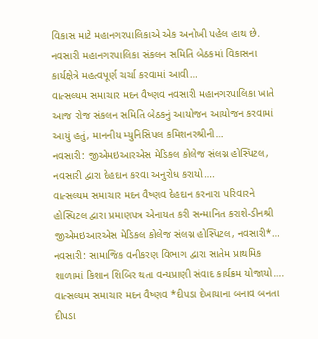વિકાસ માટે મહાનગરપાલિકાએ એક અનોખી પહેલ હાથ છે.
નવસારી મહાનગરપાલિકા સંકલન સમિતિ બેઠકમાં વિકાસના કાર્યક્ષેત્રે મહત્વપૂર્ણ ચર્ચા કરવામાં આવી…
વાત્સલ્યમ સમાચાર મદન વૈષ્ણવ નવસારી મહાનગરપાલિકા ખાતે આજ રોજ સંકલન સમિતિ બેઠકનું આયોજન આયોજન કરવામાં આયું હતું, માનનીય મ્યુનિસિપલ કમિશનરશ્રીની…
નવસારી: જીએમઇઆરએસ મેડિકલ કોલેજ સંલગ્ન હોસ્પિટલ, નવસારી દ્વારા દેહદાન કરવા અનુરોધ કરાયો….
વાત્સલ્યમ સમાચાર મદન વૈષ્ણવ દેહદાન કરનારા પરિવારને હોસ્પિટલ દ્વારા પ્રમાણપત્ર એનાયત કરી સન્માનિત કરાશે-ડીનશ્રી જીએમઇઆરએસ મેડિકલ કોલેજ સંલગ્ન હોસ્પિટલ, નવસારી*…
નવસારી: સામાજિક વનીકરણ વિભાગ દ્વારા સાતેમ પ્રાથમિક શાળામાં કિશાન શિબિર થતા વન્યપ્રાણી સંવાદ કાર્યક્રમ યોજાયો….
વાત્સલ્યમ સમાચાર મદન વૈષ્ણવ *દીપડા દેખાયાના બનાવ બનતા દીપડા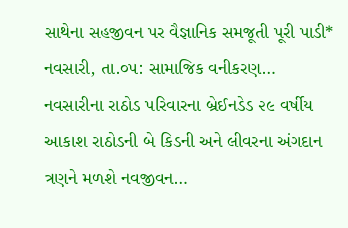સાથેના સહજીવન પર વૈજ્ઞાનિક સમજૂતી પૂરી પાડી* નવસારી, તા.૦૫: સામાજિક વનીકરણ…
નવસારીના રાઠોડ પરિવારના બ્રેઈનડેડ ૨૯ વર્ષીય આકાશ રાઠોડની બે કિડની અને લીવરના અંગદાન ત્રણને મળશે નવજીવન…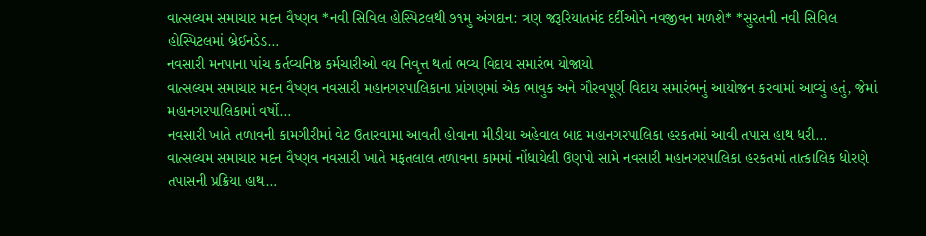વાત્સલ્યમ સમાચાર મદન વૈષ્ણવ *નવી સિવિલ હોસ્પિટલથી ૭૧મુ અંગદાન: ત્રણ જરૂરિયાતમંદ દર્દીઓને નવજીવન મળશે* *સુરતની નવી સિવિલ હોસ્પિટલમાં બ્રેઈનડેડ…
નવસારી મનપાના પાંચ કર્તવ્યનિષ્ઠ કર્મચારીઓ વય નિવૃત્ત થતાં ભવ્ય વિદાય સમારંભ યોજાયો
વાત્સલ્યમ સમાચાર મદન વૈષ્ણવ નવસારી મહાનગરપાલિકાના પ્રાંગણમાં એક ભાવુક અને ગૌરવપૂર્ણ વિદાય સમારંભનું આયોજન કરવામાં આવ્યું હતું, જેમાં મહાનગરપાલિકામાં વર્ષો…
નવસારી ખાતે તળાવની કામગીરીમાં વેટ ઉતારવામા આવતી હોવાના મીડીયા અહેવાલ બાદ મહાનગરપાલિકા હરકતમાં આવી તપાસ હાથ ધરી…
વાત્સલ્યમ સમાચાર મદન વૈષ્ણવ નવસારી ખાતે મફતલાલ તળાવના કામમાં નોંધાયેલી ઉણપો સામે નવસારી મહાનગરપાલિકા હરકતમાં તાત્કાલિક ધોરણે તપાસની પ્રક્રિયા હાથ…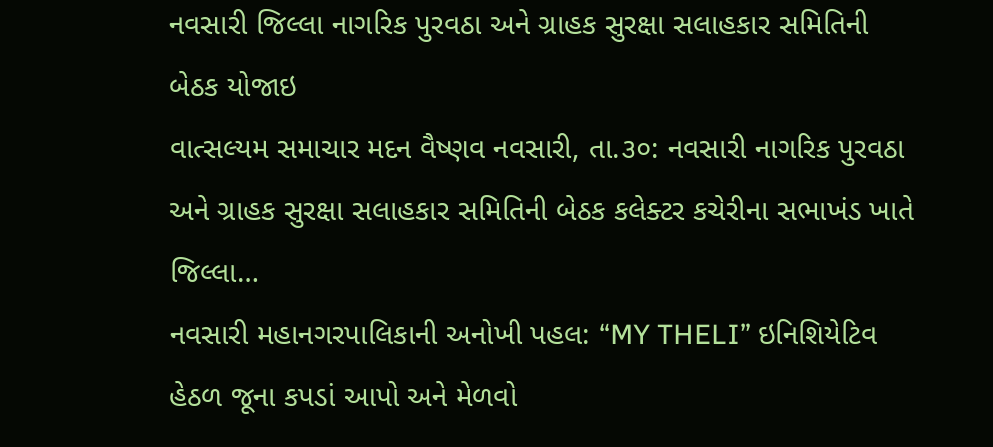નવસારી જિલ્લા નાગરિક પુરવઠા અને ગ્રાહક સુરક્ષા સલાહકાર સમિતિની બેઠક યોજાઇ
વાત્સલ્યમ સમાચાર મદન વૈષ્ણવ નવસારી, તા.૩૦: નવસારી નાગરિક પુરવઠા અને ગ્રાહક સુરક્ષા સલાહકાર સમિતિની બેઠક કલેક્ટર કચેરીના સભાખંડ ખાતે જિલ્લા…
નવસારી મહાનગરપાલિકાની અનોખી પહલ: “MY THELI” ઇનિશિયેટિવ હેઠળ જૂના કપડાં આપો અને મેળવો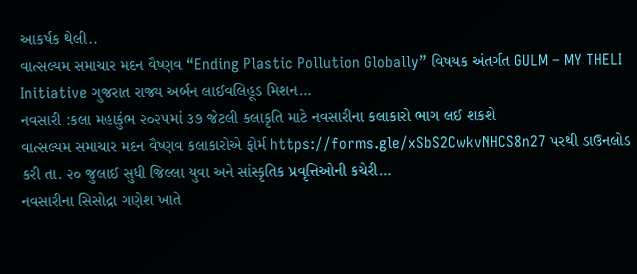આકર્ષક થેલી..
વાત્સલ્યમ સમાચાર મદન વૈષ્ણવ “Ending Plastic Pollution Globally” વિષયક અંતર્ગત GULM – MY THELI Initiative ગુજરાત રાજ્ય અર્બન લાઈવલિહૂડ મિશન…
નવસારી :કલા મહાકુંભ ૨૦૨૫માં ૩૭ જેટલી કલાકૃતિ માટે નવસારીના કલાકારો ભાગ લઈ શકશે
વાત્સલ્યમ સમાચાર મદન વૈષ્ણવ કલાકારોએ ફોર્મ https://forms.gle/xSbS2CwkvNHCS8n27 પરથી ડાઉનલોડ કરી તા. ૨૦ જુલાઈ સુધી જિલ્લા યુવા અને સાંસ્કૃતિક પ્રવૃત્તિઓની કચેરી…
નવસારીના સિસોદ્રા ગણેશ ખાતે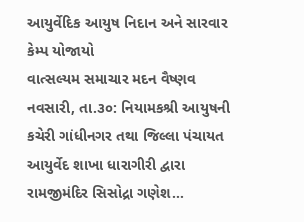આયુર્વેદિક આયુષ નિદાન અને સારવાર કેમ્પ યોજાયો
વાત્સલ્યમ સમાચાર મદન વૈષ્ણવ નવસારી, તા.૩૦: નિયામકશ્રી આયુષની કચેરી ગાંધીનગર તથા જિલ્લા પંચાયત આયુર્વેદ શાખા ધારાગીરી દ્વારા રામજીમંદિર સિસોદ્રા ગણેશ…